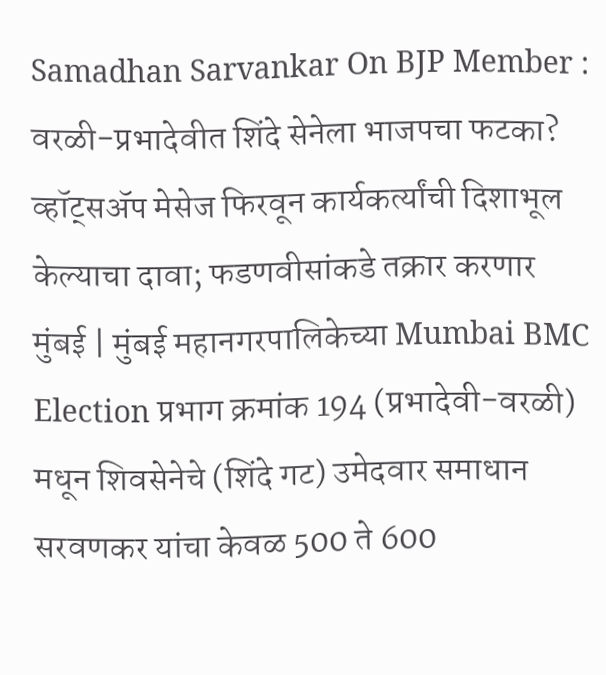Samadhan Sarvankar On BJP Member : वरळी-प्रभादेवीत शिंदे सेनेला भाजपचा फटका? व्हॉट्सॲप मेसेज फिरवून कार्यकर्त्यांची दिशाभूल केल्याचा दावा; फडणवीसांकडे तक्रार करणार
मुंबई | मुंबई महानगरपालिकेच्या Mumbai BMC Election प्रभाग क्रमांक 194 (प्रभादेवी-वरळी) मधून शिवसेनेचे (शिंदे गट) उमेदवार समाधान सरवणकर यांचा केवळ 500 ते 600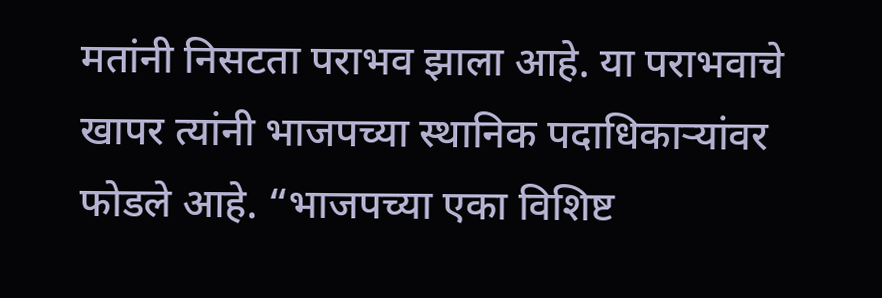मतांनी निसटता पराभव झाला आहे. या पराभवाचे खापर त्यांनी भाजपच्या स्थानिक पदाधिकाऱ्यांवर फोडले आहे. “भाजपच्या एका विशिष्ट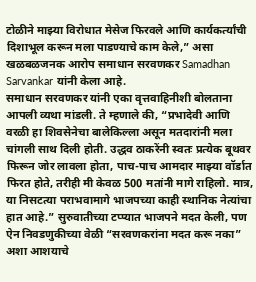टोळीने माझ्या विरोधात मेसेज फिरवले आणि कार्यकर्त्यांची दिशाभूल करून मला पाडण्याचे काम केले,” असा खळबळजनक आरोप समाधान सरवणकर Samadhan Sarvankar यांनी केला आहे.
समाधान सरवणकर यांनी एका वृत्तवाहिनीशी बोलताना आपली व्यथा मांडली. ते म्हणाले की, “प्रभादेवी आणि वरळी हा शिवसेनेचा बालेकिल्ला असून मतदारांनी मला चांगली साथ दिली होती. उद्धव ठाकरेंनी स्वतः प्रत्येक बूथवर फिरून जोर लावला होता, पाच-पाच आमदार माझ्या वॉर्डात फिरत होते, तरीही मी केवळ 500 मतांनी मागे राहिलो. मात्र, या निसटत्या पराभवामागे भाजपच्या काही स्थानिक नेत्यांचा हात आहे.” सुरुवातीच्या टप्प्यात भाजपने मदत केली, पण ऐन निवडणुकीच्या वेळी “सरवणकरांना मदत करू नका” अशा आशयाचे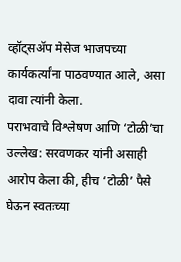व्हॉट्सॲप मेसेज भाजपच्या कार्यकर्त्यांना पाठवण्यात आले, असा दावा त्यांनी केला.
पराभवाचे विश्लेषण आणि ‘टोळी’चा उल्लेख: सरवणकर यांनी असाही आरोप केला की, हीच ‘टोळी’ पैसे घेऊन स्वतःच्या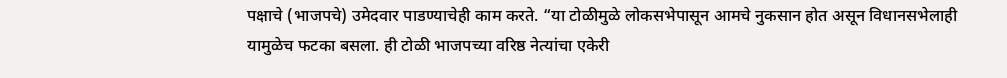पक्षाचे (भाजपचे) उमेदवार पाडण्याचेही काम करते. “या टोळीमुळे लोकसभेपासून आमचे नुकसान होत असून विधानसभेलाही यामुळेच फटका बसला. ही टोळी भाजपच्या वरिष्ठ नेत्यांचा एकेरी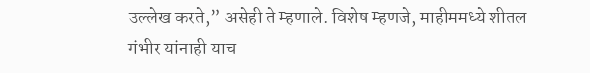उल्लेख करते,” असेही ते म्हणाले. विशेष म्हणजे, माहीममध्ये शीतल गंभीर यांनाही याच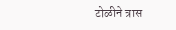टोळीने त्रास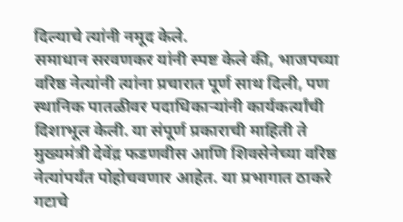दिल्याचे त्यांनी नमूद केले.
समाधान सरवणकर यांनी स्पष्ट केले की, भाजपच्या वरिष्ठ नेत्यांनी त्यांना प्रचारात पूर्ण साथ दिली, पण स्थानिक पातळीवर पदाधिकाऱ्यांनी कार्यकर्त्यांची दिशाभूल केली. या संपूर्ण प्रकाराची माहिती ते मुख्यमंत्री देवेंद्र फडणवीस आणि शिवसेनेच्या वरिष्ठ नेत्यांपर्यंत पोहोचवणार आहेत. या प्रभागात ठाकरे गटाचे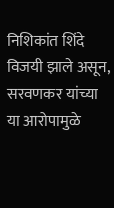निशिकांत शिंदे विजयी झाले असून, सरवणकर यांच्या या आरोपामुळे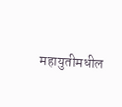महायुतीमधील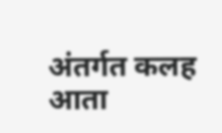अंतर्गत कलह आता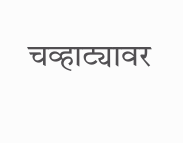चव्हाट्यावर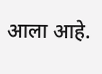आला आहे.